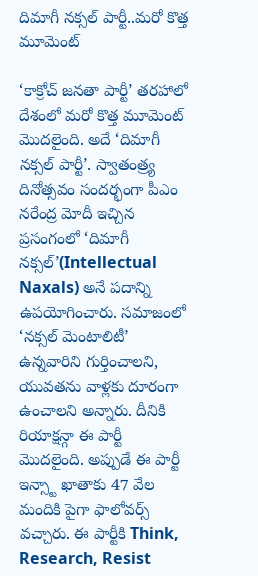దిమాగీ నక్సల్ పార్టీ..మరో కొత్త మూమెంట్

‘కాక్రోచ్ జనతా పార్టీ’ తరహాలో దేశంలో మరో కొత్త మూమెంట్ మొదలైంది. అదే ‘దిమాగీ నక్సల్ పార్టీ’. స్వాతంత్ర్య దినోత్సవం సందర్భంగా పీఎం నరేంద్ర మోదీ ఇచ్చిన ప్రసంగంలో ‘దిమాగీ నక్సల్’(Intellectual Naxals) అనే పదాన్ని ఉపయోగించారు. సమాజంలో ‘నక్సల్ మెంటాలిటీ’ ఉన్నవారిని గుర్తించాలని, యువతను వాళ్లకు దూరంగా ఉంచాలని అన్నారు. దీనికి రియాక్షన్గా ఈ పార్టీ మొదలైంది. అప్పుడే ఈ పార్టీ ఇన్స్టా ఖాతాకు 47 వేల మందికి పైగా ఫాలోవర్స్ వచ్చారు. ఈ పార్టీకి Think, Research, Resist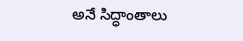అనే సిద్ధాంతాలు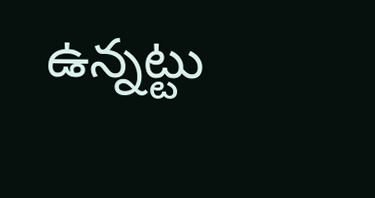ఉన్నట్టు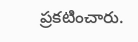ప్రకటించారు.